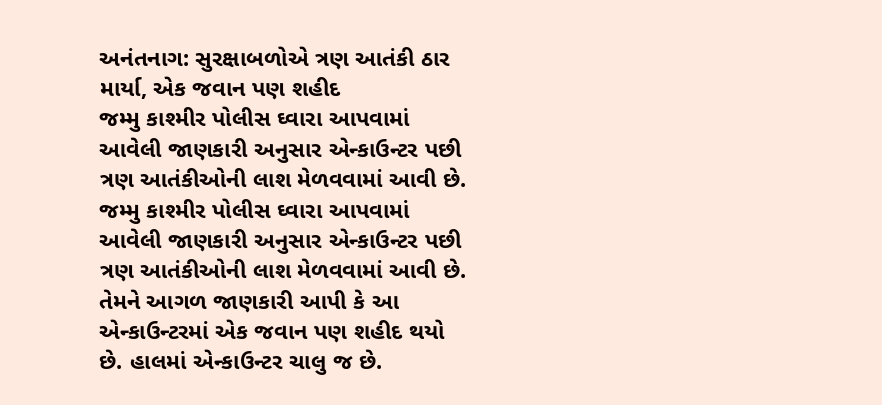અનંતનાગ: સુરક્ષાબળોએ ત્રણ આતંકી ઠાર માર્યા, એક જવાન પણ શહીદ
જમ્મુ કાશ્મીર પોલીસ ઘ્વારા આપવામાં આવેલી જાણકારી અનુસાર એન્કાઉન્ટર પછી ત્રણ આતંકીઓની લાશ મેળવવામાં આવી છે.
જમ્મુ કાશ્મીર પોલીસ ઘ્વારા આપવામાં આવેલી જાણકારી અનુસાર એન્કાઉન્ટર પછી ત્રણ આતંકીઓની લાશ મેળવવામાં આવી છે. તેમને આગળ જાણકારી આપી કે આ એન્કાઉન્ટરમાં એક જવાન પણ શહીદ થયો છે. હાલમાં એન્કાઉન્ટર ચાલુ જ છે.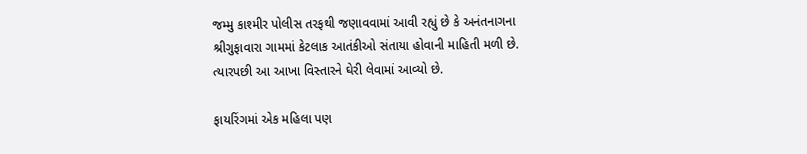જમ્મુ કાશ્મીર પોલીસ તરફથી જણાવવામાં આવી રહ્યું છે કે અનંતનાગના શ્રીગુફાવારા ગામમાં કેટલાક આતંકીઓ સંતાયા હોવાની માહિતી મળી છે. ત્યારપછી આ આખા વિસ્તારને ઘેરી લેવામાં આવ્યો છે.

ફાયરિંગમાં એક મહિલા પણ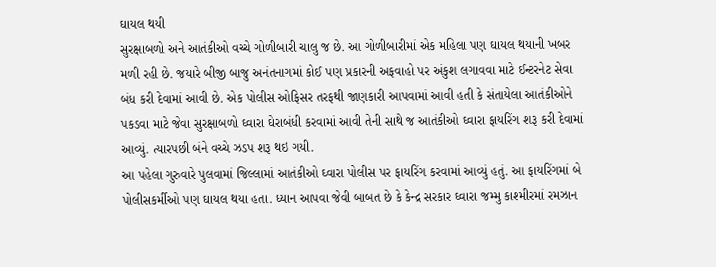ઘાયલ થયી
સુરક્ષાબળો અને આતંકીઓ વચ્ચે ગોળીબારી ચાલુ જ છે. આ ગોળીબારીમાં એક મહિલા પણ ઘાયલ થયાની ખબર મળી રહી છે. જયારે બીજી બાજુ અનંતનાગમાં કોઈ પણ પ્રકારની અફવાહો પર અંકુશ લગાવવા માટે ઈન્ટરનેટ સેવા બંધ કરી દેવામાં આવી છે. એક પોલીસ ઓફિસર તરફથી જાણકારી આપવામાં આવી હતી કે સંતાયેલા આતંકીઓને પકડવા માટે જેવા સુરક્ષાબળો ઘ્વારા ઘેરાબંધી કરવામાં આવી તેની સાથે જ આતંકીઓ ઘ્વારા ફાયરિંગ શરૂ કરી દેવામાં આવ્યું. ત્યારપછી બંને વચ્ચે ઝડપ શરૂ થઇ ગયી.
આ પહેલા ગુરુવારે પુલવામાં જિલ્લામાં આતંકીઓ ઘ્વારા પોલીસ પર ફાયરિંગ કરવામાં આવ્યું હતું. આ ફાયરિંગમાં બે પોલીસકર્મીઓ પણ ઘાયલ થયા હતા. ધ્યાન આપવા જેવી બાબત છે કે કેન્દ્ર સરકાર ઘ્વારા જમ્મુ કાશ્મીરમાં રમઝાન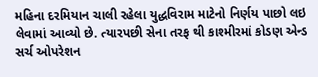મહિના દરમિયાન ચાલી રહેલા યુદ્ધવિરામ માટેનો નિર્ણય પાછો લઇ લેવામાં આવ્યો છે. ત્યારપછી સેના તરફ થી કાશ્મીરમાં કોડણ એન્ડ સર્ચ ઓપરેશન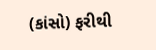(કાંસો) ફરીથી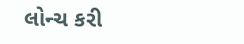લોન્ચ કરી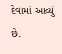દેવામાં આવ્યું છે.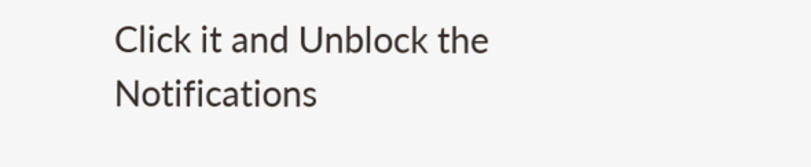Click it and Unblock the Notifications